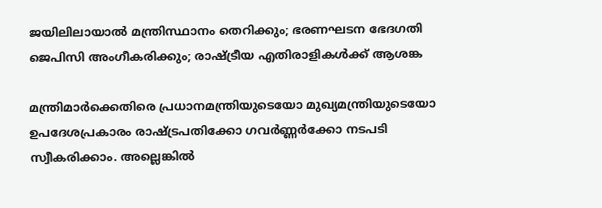ജയിലിലായാല്‍ മന്ത്രിസ്ഥാനം തെറിക്കും; ഭരണഘടന ഭേദഗതി ജെപിസി അംഗീകരിക്കും; രാഷ്ട്രീയ എതിരാളികള്‍ക്ക് ആശങ്ക

മന്ത്രിമാര്‍ക്കെതിരെ പ്രധാനമന്ത്രിയുടെയോ മുഖ്യമന്ത്രിയുടെയോ ഉപദേശപ്രകാരം രാഷ്ട്രപതിക്കോ ഗവര്‍ണ്ണര്‍ക്കോ നടപടി സ്വീകരിക്കാം. അല്ലെങ്കില്‍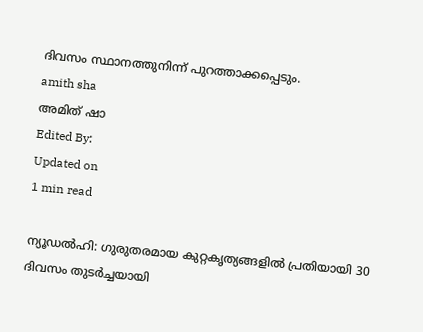ദിവസം സ്ഥാനത്തുനിന്ന് പുറത്താക്കപ്പെടും.
amith sha
അമിത് ഷാ
Edited By:
Updated on
1 min read

ന്യൂഡല്‍ഹി: ഗുരുതരമായ കുറ്റകൃത്യങ്ങളില്‍ പ്രതിയായി 30 ദിവസം തുടര്‍ച്ചയായി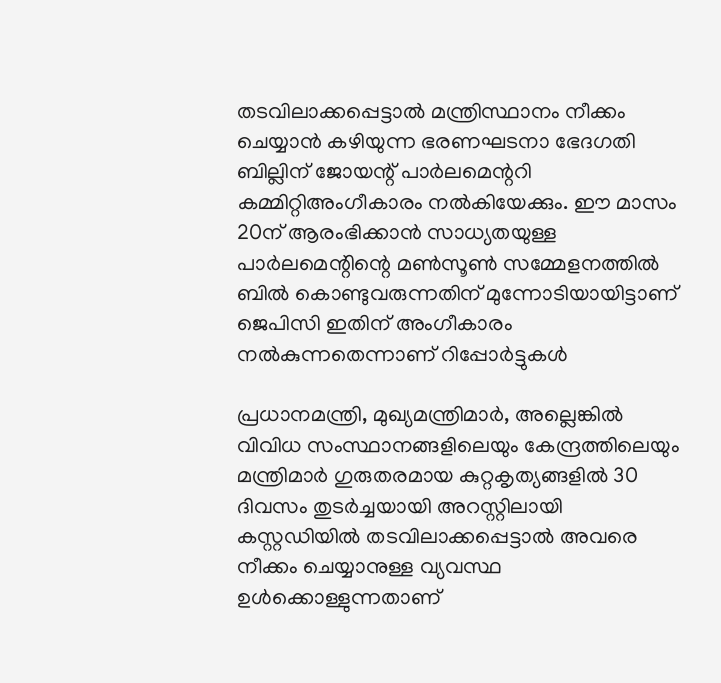തടവിലാക്കപ്പെട്ടാല്‍ മന്ത്രിസ്ഥാനം നീക്കം ചെയ്യാന്‍ കഴിയുന്ന ഭരണഘടനാ ഭേദഗതി ബില്ലിന് ജോയന്റ് പാര്‍ലമെന്ററി കമ്മിറ്റിഅംഗീകാരം നല്‍കിയേക്കും. ഈ മാസം 20ന് ആരംഭിക്കാന്‍ സാധ്യതയുള്ള പാര്‍ലമെന്റിന്റെ മണ്‍സൂണ്‍ സമ്മേളനത്തില്‍ ബില്‍ കൊണ്ടുവരുന്നതിന് മുന്നോടിയായിട്ടാണ് ജെപിസി ഇതിന് അംഗീകാരം നല്‍കുന്നതെന്നാണ് റിപ്പോര്‍ട്ടുകള്‍

പ്രധാനമന്ത്രി, മുഖ്യമന്ത്രിമാര്‍, അല്ലെങ്കില്‍ വിവിധ സംസ്ഥാനങ്ങളിലെയും കേന്ദ്രത്തിലെയും മന്ത്രിമാര്‍ ഗുരുതരമായ കുറ്റകൃത്യങ്ങളില്‍ 30 ദിവസം തുടര്‍ച്ചയായി അറസ്റ്റിലായി കസ്റ്റഡിയില്‍ തടവിലാക്കപ്പെട്ടാല്‍ അവരെ നീക്കം ചെയ്യാനുള്ള വ്യവസ്ഥ ഉള്‍ക്കൊള്ളുന്നതാണ്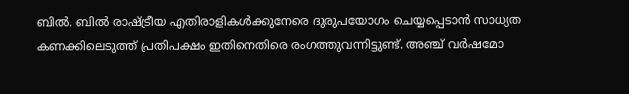ബില്‍. ബില്‍ രാഷ്ട്രീയ എതിരാളികള്‍ക്കുനേരെ ദുരുപയോഗം ചെയ്യപ്പെടാന്‍ സാധ്യത കണക്കിലെടുത്ത് പ്രതിപക്ഷം ഇതിനെതിരെ രംഗത്തുവന്നിട്ടുണ്ട്. അഞ്ച് വര്‍ഷമോ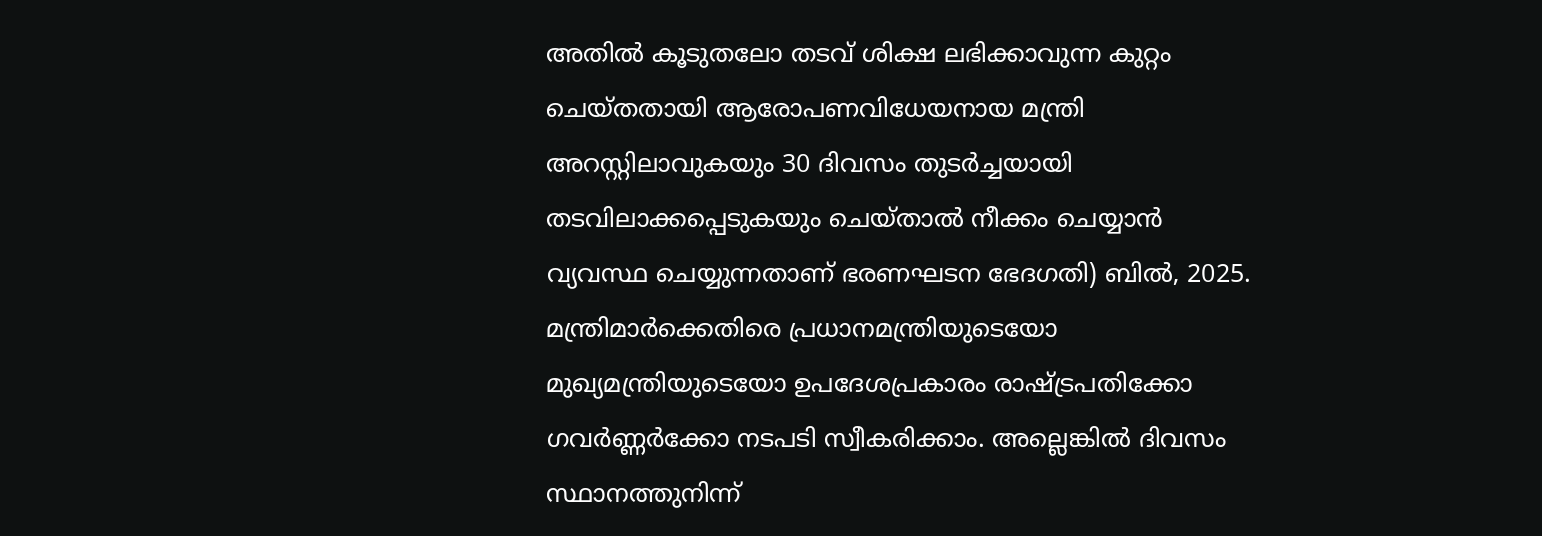അതില്‍ കൂടുതലോ തടവ് ശിക്ഷ ലഭിക്കാവുന്ന കുറ്റം ചെയ്തതായി ആരോപണവിധേയനായ മന്ത്രി അറസ്റ്റിലാവുകയും 30 ദിവസം തുടര്‍ച്ചയായി തടവിലാക്കപ്പെടുകയും ചെയ്താല്‍ നീക്കം ചെയ്യാന്‍ വ്യവസ്ഥ ചെയ്യുന്നതാണ് ഭരണഘടന ഭേദഗതി) ബില്‍, 2025. മന്ത്രിമാര്‍ക്കെതിരെ പ്രധാനമന്ത്രിയുടെയോ മുഖ്യമന്ത്രിയുടെയോ ഉപദേശപ്രകാരം രാഷ്ട്രപതിക്കോ ഗവര്‍ണ്ണര്‍ക്കോ നടപടി സ്വീകരിക്കാം. അല്ലെങ്കില്‍ ദിവസം സ്ഥാനത്തുനിന്ന്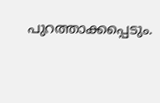പുറത്താക്കപ്പെടും.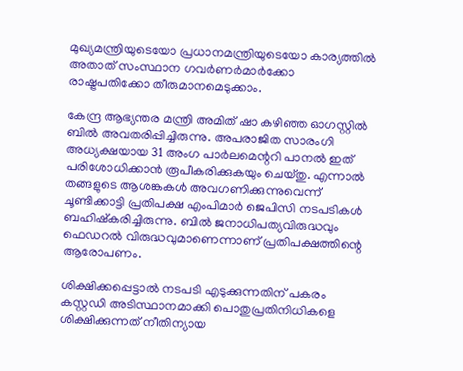മുഖ്യമന്ത്രിയുടെയോ പ്രധാനമന്ത്രിയുടെയോ കാര്യത്തില്‍ അതാത് സംസ്ഥാന ഗവര്‍ണര്‍മാര്‍ക്കോ രാഷ്ട്രപതിക്കോ തീരുമാനമെടുക്കാം.

കേന്ദ്ര ആഭ്യന്തര മന്ത്രി അമിത് ഷാ കഴിഞ്ഞ ഓഗസ്റ്റില്‍ ബില്‍ അവതരിപ്പിച്ചിരുന്നു. അപരാജിത സാരംഗി അധ്യക്ഷയായ 31 അംഗ പാര്‍ലമെന്ററി പാനല്‍ ഇത് പരിശോധിക്കാന്‍ രൂപീകരിക്കുകയും ചെയ്തു. എന്നാല്‍ തങ്ങളുടെ ആശങ്കകള്‍ അവഗണിക്കുന്നുവെന്ന് ചൂണ്ടിക്കാട്ടി പ്രതിപക്ഷ എംപിമാര്‍ ജെപിസി നടപടികള്‍ ബഹിഷ്‌കരിച്ചിരുന്നു. ബില്‍ ജനാധിപത്യവിരുദ്ധവും ഫെഡറല്‍ വിരുദ്ധവുമാണെന്നാണ് പ്രതിപക്ഷത്തിന്റെ ആരോപണം.

ശിക്ഷിക്കപ്പെട്ടാല്‍ നടപടി എടുക്കുന്നതിന് പകരം കസ്റ്റഡി അടിസ്ഥാനമാക്കി പൊതുപ്രതിനിധികളെ ശിക്ഷിക്കുന്നത് നീതിന്യായ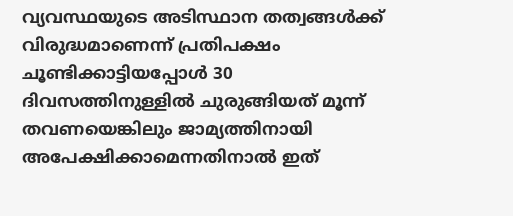വ്യവസ്ഥയുടെ അടിസ്ഥാന തത്വങ്ങള്‍ക്ക് വിരുദ്ധമാണെന്ന് പ്രതിപക്ഷം ചൂണ്ടിക്കാട്ടിയപ്പോള്‍ 30 ദിവസത്തിനുള്ളില്‍ ചുരുങ്ങിയത് മൂന്ന് തവണയെങ്കിലും ജാമ്യത്തിനായി അപേക്ഷിക്കാമെന്നതിനാല്‍ ഇത്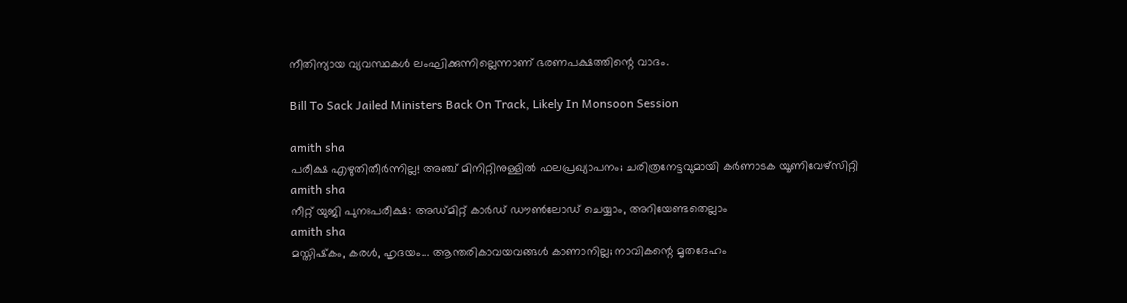നീതിന്യായ വ്യവസ്ഥകള്‍ ലംഘിക്കുന്നില്ലെന്നാണ് ഭരണപക്ഷത്തിന്റെ വാദം.

Bill To Sack Jailed Ministers Back On Track, Likely In Monsoon Session

amith sha
പരീക്ഷ എഴുതിതീര്‍ന്നില്ല! അഞ്ച് മിനിറ്റിനുള്ളില്‍ ഫലപ്രഖ്യാപനം; ചരിത്രനേട്ടവുമായി കര്‍ണാടക യൂണിവേഴ്‌സിറ്റി
amith sha
നീറ്റ് യുജി പുനഃപരീക്ഷ: അഡ്മിറ്റ് കാര്‍ഡ് ഡൗണ്‍ലോഡ് ചെയ്യാം, അറിയേണ്ടതെല്ലാം
amith sha
മസ്തിഷ്‌കം, കരള്‍, ഹൃദയം... ആന്തരികാവയവങ്ങള്‍ കാണാനില്ല; നാവികന്റെ മൃതദേഹം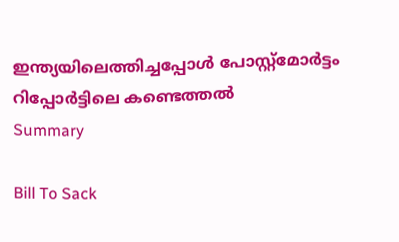ഇന്ത്യയിലെത്തിച്ചപ്പോള്‍ പോസ്റ്റ്‌മോര്‍ട്ടം റിപ്പോര്‍ട്ടിലെ കണ്ടെത്തല്‍
Summary

Bill To Sack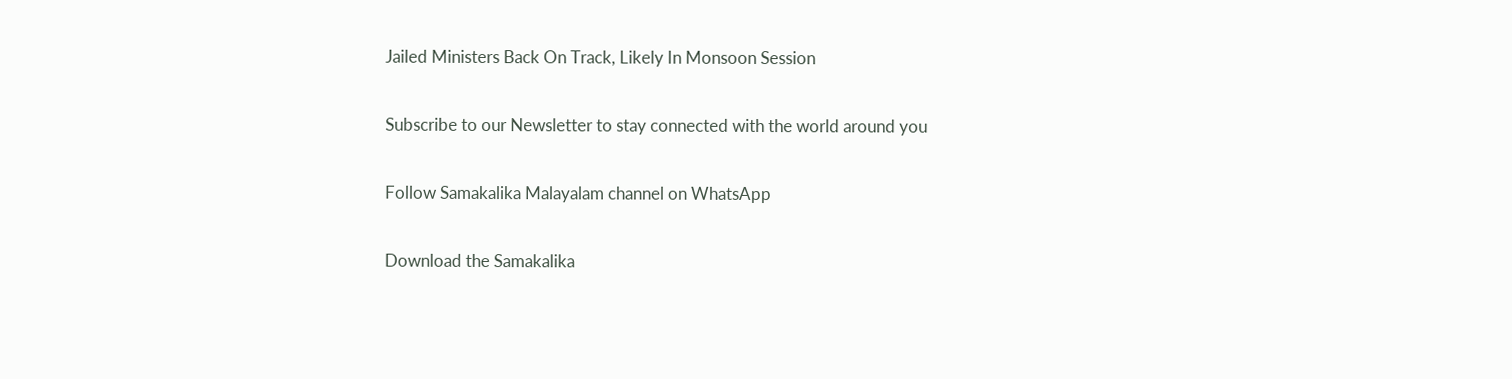Jailed Ministers Back On Track, Likely In Monsoon Session

Subscribe to our Newsletter to stay connected with the world around you

Follow Samakalika Malayalam channel on WhatsApp

Download the Samakalika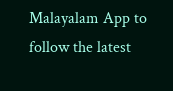Malayalam App to follow the latest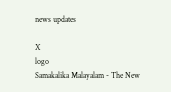news updates

X
logo
Samakalika Malayalam - The New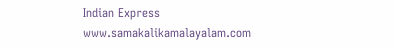Indian Express
www.samakalikamalayalam.com